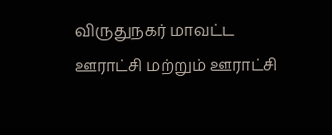விருதுநகர் மாவட்ட ஊராட்சி மற்றும் ஊராட்சி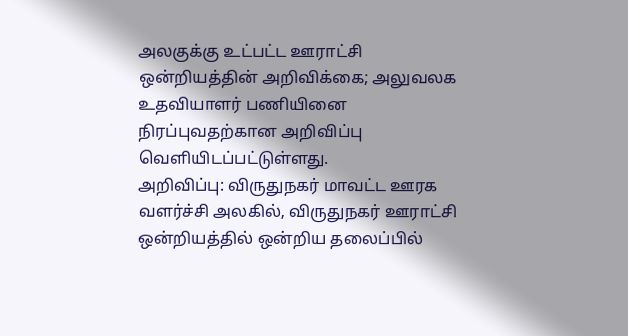அலகுக்கு உட்பட்ட ஊராட்சி ஒன்றியத்தின் அறிவிக்கை; அலுவலக உதவியாளர் பணியினை நிரப்புவதற்கான அறிவிப்பு வெளியிடப்பட்டுள்ளது.
அறிவிப்பு: விருதுநகர் மாவட்ட ஊரக வளர்ச்சி அலகில், விருதுநகர் ஊராட்சி ஒன்றியத்தில் ஒன்றிய தலைப்பில்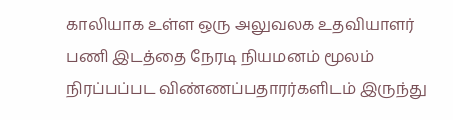காலியாக உள்ள ஒரு அலுவலக உதவியாளர் பணி இடத்தை நேரடி நியமனம் மூலம் நிரப்பப்பட விண்ணப்பதாரர்களிடம் இருந்து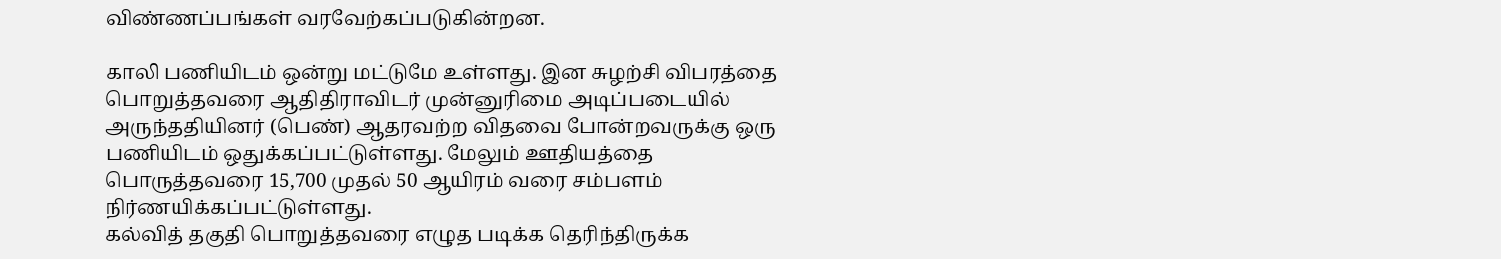விண்ணப்பங்கள் வரவேற்கப்படுகின்றன.

காலி பணியிடம் ஒன்று மட்டுமே உள்ளது. இன சுழற்சி விபரத்தை பொறுத்தவரை ஆதிதிராவிடர் முன்னுரிமை அடிப்படையில் அருந்ததியினர் (பெண்) ஆதரவற்ற விதவை போன்றவருக்கு ஒரு பணியிடம் ஒதுக்கப்பட்டுள்ளது. மேலும் ஊதியத்தை பொருத்தவரை 15,700 முதல் 50 ஆயிரம் வரை சம்பளம் நிர்ணயிக்கப்பட்டுள்ளது.
கல்வித் தகுதி பொறுத்தவரை எழுத படிக்க தெரிந்திருக்க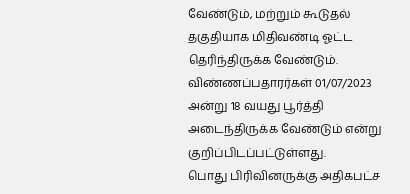வேண்டும், மற்றும் கூடுதல் தகுதியாக மிதிவண்டி ஓட்ட தெரிந்திருக்க வேண்டும். விண்ணப்பதாரர்கள் 01/07/2023 அன்று 18 வயது பூர்த்தி அடைந்திருக்க வேண்டும் என்று குறிப்பிடப்பட்டுள்ளது.
பொது பிரிவினருக்கு அதிகபட்ச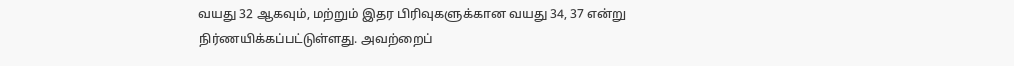வயது 32 ஆகவும், மற்றும் இதர பிரிவுகளுக்கான வயது 34, 37 என்று நிர்ணயிக்கப்பட்டுள்ளது. அவற்றைப்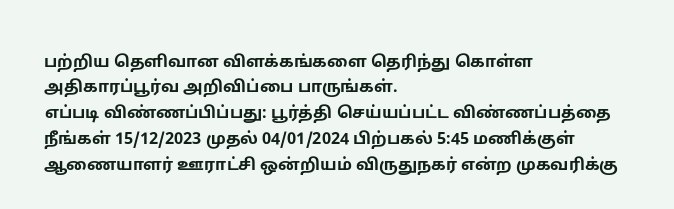பற்றிய தெளிவான விளக்கங்களை தெரிந்து கொள்ள அதிகாரப்பூர்வ அறிவிப்பை பாருங்கள்.
எப்படி விண்ணப்பிப்பது: பூர்த்தி செய்யப்பட்ட விண்ணப்பத்தை நீங்கள் 15/12/2023 முதல் 04/01/2024 பிற்பகல் 5:45 மணிக்குள் ஆணையாளர் ஊராட்சி ஒன்றியம் விருதுநகர் என்ற முகவரிக்கு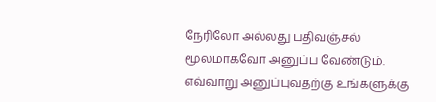நேரிலோ அல்லது பதிவஞ்சல் மூலமாகவோ அனுப்ப வேண்டும். எவ்வாறு அனுப்புவதற்கு உங்களுக்கு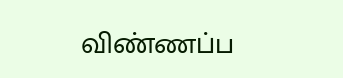விண்ணப்ப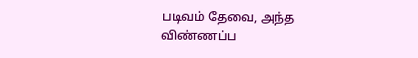படிவம் தேவை, அந்த விண்ணப்ப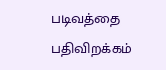படிவத்தை பதிவிறக்கம்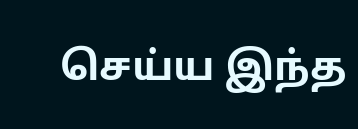செய்ய இந்த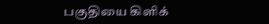பகுதியை கிளிக்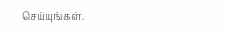செய்யுங்கள்.